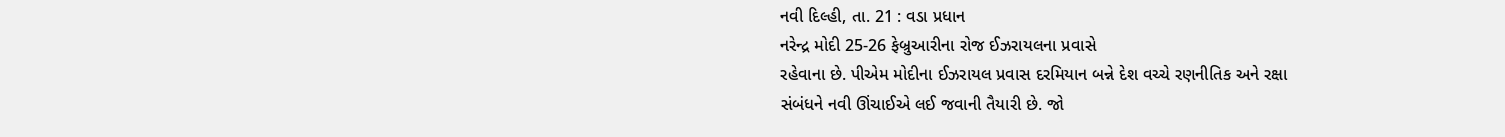નવી દિલ્હી, તા. 21 : વડા પ્રધાન
નરેન્દ્ર મોદી 25-26 ફેબ્રુઆરીના રોજ ઈઝરાયલના પ્રવાસે
રહેવાના છે. પીએમ મોદીના ઈઝરાયલ પ્રવાસ દરમિયાન બન્ને દેશ વચ્ચે રણનીતિક અને રક્ષા
સંબંધને નવી ઊંચાઈએ લઈ જવાની તૈયારી છે. જો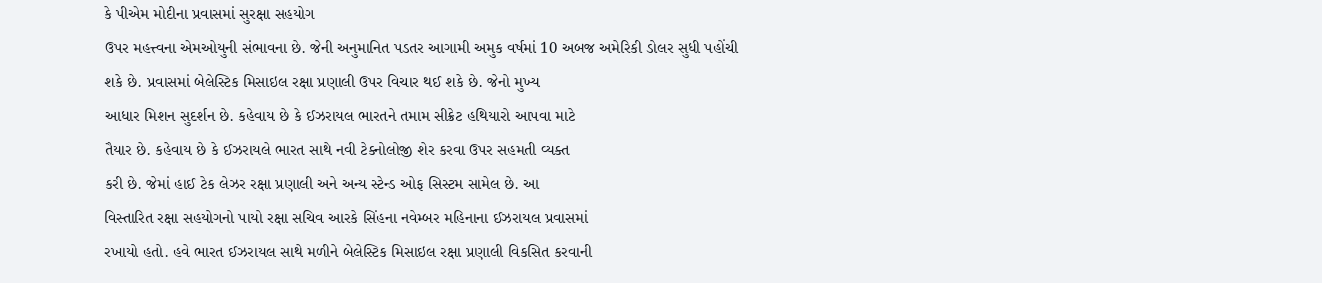કે પીએમ મોદીના પ્રવાસમાં સુરક્ષા સહયોગ
ઉપર મહત્ત્વના એમઓયુની સંભાવના છે. જેની અનુમાનિત પડતર આગામી અમુક વર્ષમાં 10 અબજ અમેરિકી ડોલર સુધી પહોંચી
શકે છે. પ્રવાસમાં બેલેસ્ટિક મિસાઇલ રક્ષા પ્રણાલી ઉપર વિચાર થઈ શકે છે. જેનો મુખ્ય
આધાર મિશન સુદર્શન છે. કહેવાય છે કે ઈઝરાયલ ભારતને તમામ સીક્રેટ હથિયારો આપવા માટે
તૈયાર છે. કહેવાય છે કે ઈઝરાયલે ભારત સાથે નવી ટેક્નોલોજી શેર કરવા ઉપર સહમતી વ્યક્ત
કરી છે. જેમાં હાઈ ટેક લેઝર રક્ષા પ્રણાલી અને અન્ય સ્ટેન્ડ ઓફ સિસ્ટમ સામેલ છે. આ
વિસ્તારિત રક્ષા સહયોગનો પાયો રક્ષા સચિવ આરકે સિંહના નવેમ્બર મહિનાના ઈઝરાયલ પ્રવાસમાં
રખાયો હતો. હવે ભારત ઈઝરાયલ સાથે મળીને બેલેસ્ટિક મિસાઇલ રક્ષા પ્રણાલી વિકસિત કરવાની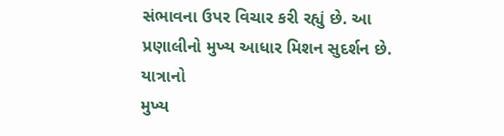સંભાવના ઉપર વિચાર કરી રહ્યું છે. આ પ્રણાલીનો મુખ્ય આધાર મિશન સુદર્શન છે. યાત્રાનો
મુખ્ય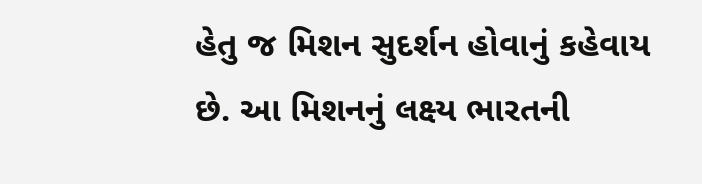હેતુ જ મિશન સુદર્શન હોવાનું કહેવાય છે. આ મિશનનું લક્ષ્ય ભારતની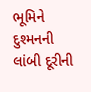ભૂમિને દુશ્મનની
લાંબી દૂરીની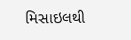મિસાઇલથી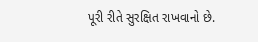પૂરી રીતે સુરક્ષિત રાખવાનો છે.